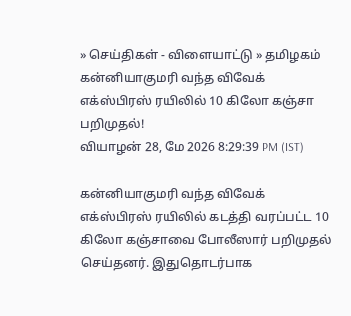» செய்திகள் - விளையாட்டு » தமிழகம்
கன்னியாகுமரி வந்த விவேக் எக்ஸ்பிரஸ் ரயிலில் 10 கிலோ கஞ்சா பறிமுதல்!
வியாழன் 28, மே 2026 8:29:39 PM (IST)

கன்னியாகுமரி வந்த விவேக் எக்ஸ்பிரஸ் ரயிலில் கடத்தி வரப்பட்ட 10 கிலோ கஞ்சாவை போலீஸார் பறிமுதல் செய்தனர். இதுதொடர்பாக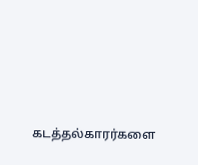கடத்தல்காரர்களை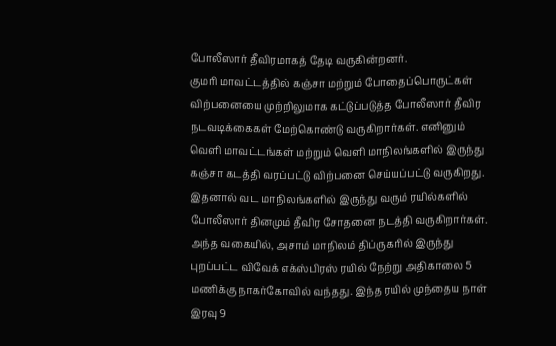போலீஸார் தீவிரமாகத் தேடி வருகின்றனர்.
குமரி மாவட்டத்தில் கஞ்சா மற்றும் போதைப்பொருட்கள் விற்பனையை முற்றிலுமாக கட்டுப்படுத்த போலீஸார் தீவிர நடவடிக்கைகள் மேற்கொண்டு வருகிறார்கள். எனினும் வெளி மாவட்டங்கள் மற்றும் வெளி மாநிலங்களில் இருந்து கஞ்சா கடத்தி வரப்பட்டு விற்பனை செய்யப்பட்டு வருகிறது. இதனால் வட மாநிலங்களில் இருந்து வரும் ரயில்களில் போலீஸார் தினமும் தீவிர சோதனை நடத்தி வருகிறார்கள்.
அந்த வகையில், அசாம் மாநிலம் திப்ருகரில் இருந்து புறப்பட்ட விவேக் எக்ஸ்பிரஸ் ரயில் நேற்று அதிகாலை 5 மணிக்கு நாகர்கோவில் வந்தது. இந்த ரயில் முந்தைய நாள் இரவு 9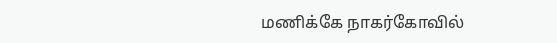மணிக்கே நாகர்கோவில்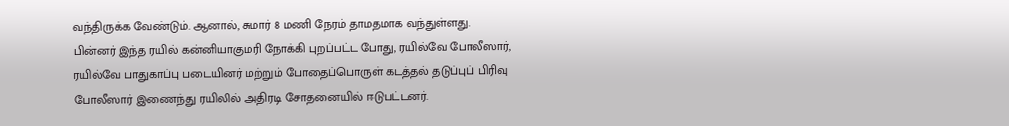வந்திருக்க வேண்டும். ஆனால், சுமார் 8 மணி நேரம் தாமதமாக வந்துள்ளது.
பின்னர் இந்த ரயில் கன்னியாகுமரி நோக்கி புறப்பட்ட போது, ரயில்வே போலீஸார், ரயில்வே பாதுகாப்பு படையினர் மற்றும் போதைப்பொருள் கடத்தல் தடுப்புப் பிரிவு போலீஸார் இணைந்து ரயிலில் அதிரடி சோதனையில் ஈடுபட்டனர்.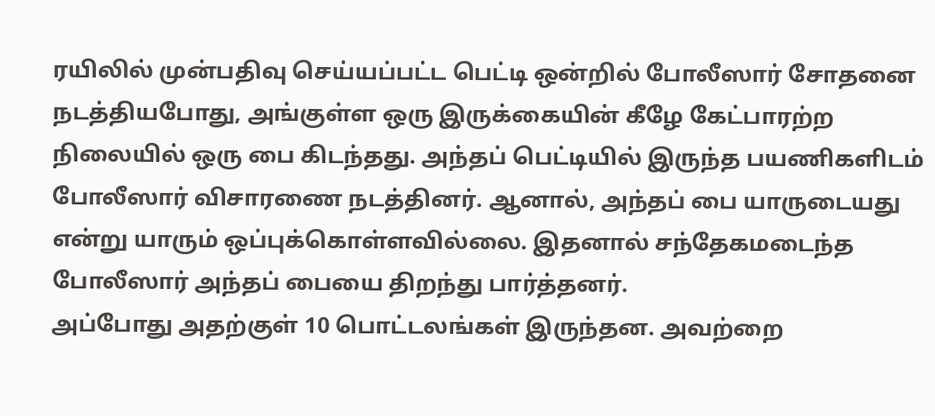ரயிலில் முன்பதிவு செய்யப்பட்ட பெட்டி ஒன்றில் போலீஸார் சோதனை நடத்தியபோது, அங்குள்ள ஒரு இருக்கையின் கீழே கேட்பாரற்ற நிலையில் ஒரு பை கிடந்தது. அந்தப் பெட்டியில் இருந்த பயணிகளிடம் போலீஸார் விசாரணை நடத்தினர். ஆனால், அந்தப் பை யாருடையது என்று யாரும் ஒப்புக்கொள்ளவில்லை. இதனால் சந்தேகமடைந்த போலீஸார் அந்தப் பையை திறந்து பார்த்தனர்.
அப்போது அதற்குள் 10 பொட்டலங்கள் இருந்தன. அவற்றை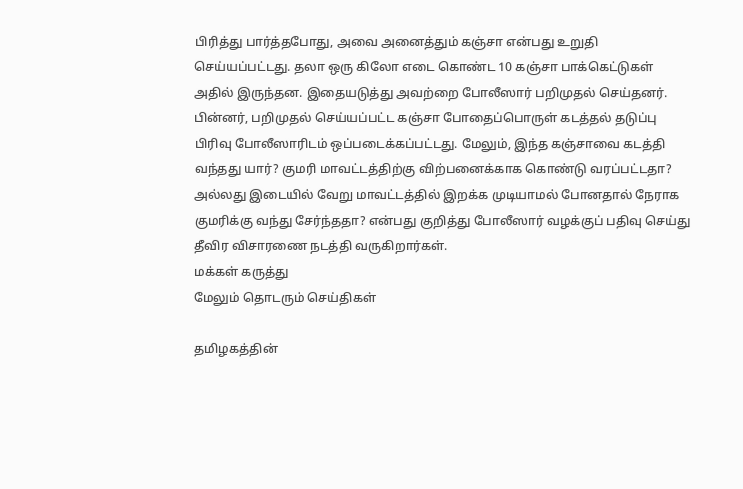பிரித்து பார்த்தபோது, அவை அனைத்தும் கஞ்சா என்பது உறுதி செய்யப்பட்டது. தலா ஒரு கிலோ எடை கொண்ட 10 கஞ்சா பாக்கெட்டுகள் அதில் இருந்தன. இதையடுத்து அவற்றை போலீஸார் பறிமுதல் செய்தனர்.
பின்னர், பறிமுதல் செய்யப்பட்ட கஞ்சா போதைப்பொருள் கடத்தல் தடுப்பு பிரிவு போலீஸாரிடம் ஒப்படைக்கப்பட்டது. மேலும், இந்த கஞ்சாவை கடத்தி வந்தது யார்? குமரி மாவட்டத்திற்கு விற்பனைக்காக கொண்டு வரப்பட்டதா? அல்லது இடையில் வேறு மாவட்டத்தில் இறக்க முடியாமல் போனதால் நேராக குமரிக்கு வந்து சேர்ந்ததா? என்பது குறித்து போலீஸார் வழக்குப் பதிவு செய்து தீவிர விசாரணை நடத்தி வருகிறார்கள்.
மக்கள் கருத்து
மேலும் தொடரும் செய்திகள்

தமிழகத்தின்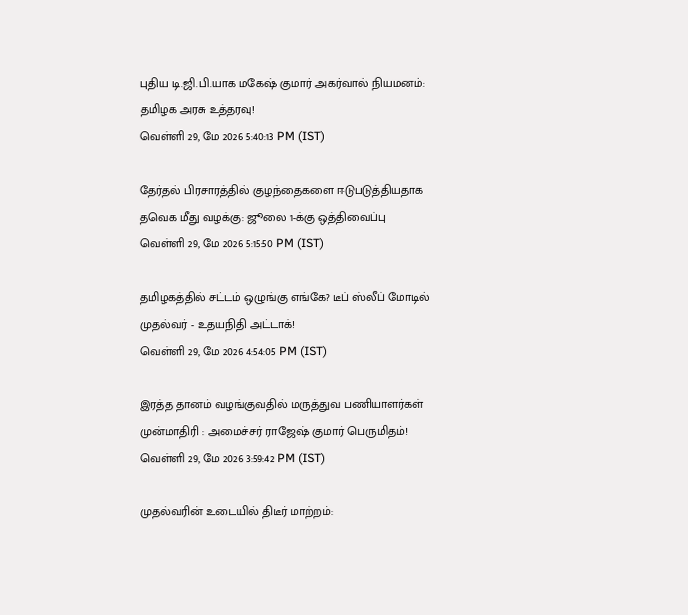புதிய டி.ஜி.பி.யாக மகேஷ் குமார் அகர்வால் நியமனம்: தமிழக அரசு உத்தரவு!
வெள்ளி 29, மே 2026 5:40:13 PM (IST)

தேர்தல் பிரசாரத்தில் குழந்தைகளை ஈடுபடுத்தியதாக தவெக மீது வழக்கு: ஜூலை 1-க்கு ஒத்திவைப்பு
வெள்ளி 29, மே 2026 5:15:50 PM (IST)

தமிழகத்தில் சட்டம் ஒழுங்கு எங்கே? டீப் ஸ்லீப் மோடில் முதல்வர் - உதயநிதி அட்டாக்!
வெள்ளி 29, மே 2026 4:54:05 PM (IST)

இரத்த தானம் வழங்குவதில் மருத்துவ பணியாளர்கள் முன்மாதிரி : அமைச்சர் ராஜேஷ் குமார் பெருமிதம்!
வெள்ளி 29, மே 2026 3:59:42 PM (IST)

முதல்வரின் உடையில் திடீர் மாற்றம்: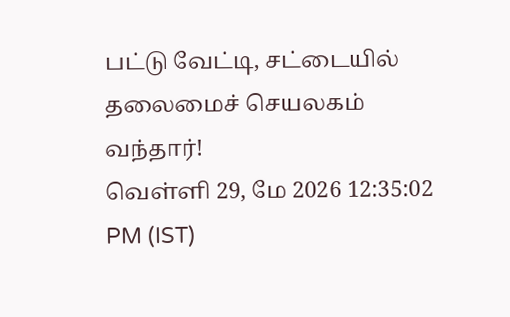பட்டு வேட்டி, சட்டையில் தலைமைச் செயலகம் வந்தார்!
வெள்ளி 29, மே 2026 12:35:02 PM (IST)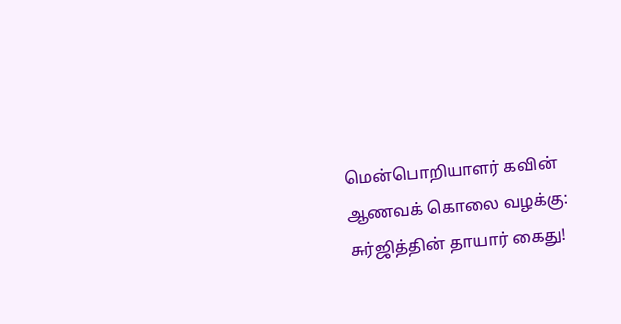மென்பொறியாளர் கவின் ஆணவக் கொலை வழக்கு: சுர்ஜித்தின் தாயார் கைது!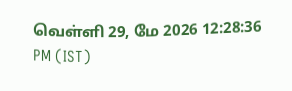வெள்ளி 29, மே 2026 12:28:36 PM (IST)